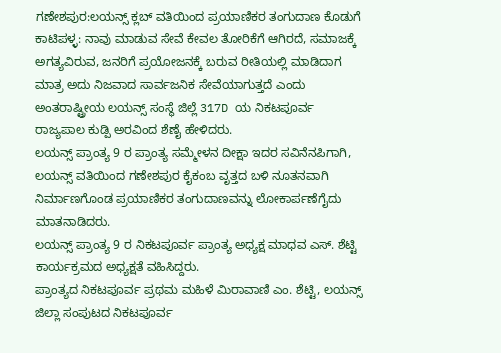ಗಣೇಶಪುರ:ಲಯನ್ಸ್ ಕ್ಲಬ್ ವತಿಯಿಂದ ಪ್ರಯಾಣಿಕರ ತಂಗುದಾಣ ಕೊಡುಗೆ
ಕಾಟಿಪಳ್ಳ: ನಾವು ಮಾಡುವ ಸೇವೆ ಕೇವಲ ತೋರಿಕೆಗೆ ಆಗಿರದೆ, ಸಮಾಜಕ್ಕೆ ಅಗತ್ಯವಿರುವ, ಜನರಿಗೆ ಪ್ರಯೋಜನಕ್ಕೆ ಬರುವ ರೀತಿಯಲ್ಲಿ ಮಾಡಿದಾಗ ಮಾತ್ರ ಅದು ನಿಜವಾದ ಸಾರ್ವಜನಿಕ ಸೇವೆಯಾಗುತ್ತದೆ ಎಂದು ಅಂತರಾಷ್ಟ್ರೀಯ ಲಯನ್ಸ್ ಸಂಸ್ಥೆ ಜಿಲ್ಲೆ 317D ಯ ನಿಕಟಪೂರ್ವ ರಾಜ್ಯಪಾಲ ಕುಡ್ಪಿ ಅರವಿಂದ ಶೆಣೈ ಹೇಳಿದರು.
ಲಯನ್ಸ್ ಪ್ರಾಂತ್ಯ 9 ರ ಪ್ರಾಂತ್ಯ ಸಮ್ಮೇಳನ ದೀಕ್ಷಾ ಇದರ ಸವಿನೆನಪಿಗಾಗಿ, ಲಯನ್ಸ್ ವತಿಯಿಂದ ಗಣೇಶಪುರ ಕೈಕಂಬ ವೃತ್ತದ ಬಳಿ ನೂತನವಾಗಿ ನಿರ್ಮಾಣಗೊಂಡ ಪ್ರಯಾಣಿಕರ ತಂಗುದಾಣವನ್ನು ಲೋಕಾರ್ಪಣೆಗೈದು ಮಾತನಾಡಿದರು.
ಲಯನ್ಸ್ ಪ್ರಾಂತ್ಯ 9 ರ ನಿಕಟಪೂರ್ವ ಪ್ರಾಂತ್ಯ ಅಧ್ಯಕ್ಷ ಮಾಧವ ಎಸ್. ಶೆಟ್ಟಿ ಕಾರ್ಯಕ್ರಮದ ಅಧ್ಯಕ್ಷತೆ ವಹಿಸಿದ್ದರು.
ಪ್ರಾಂತ್ಯದ ನಿಕಟಪೂರ್ವ ಪ್ರಥಮ ಮಹಿಳೆ ಮಿರಾವಾಣಿ ಎಂ. ಶೆಟ್ಟಿ, ಲಯನ್ಸ್ ಜಿಲ್ಲಾ ಸಂಪುಟದ ನಿಕಟಪೂರ್ವ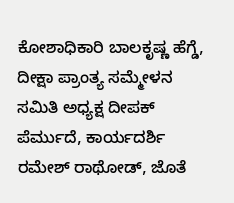ಕೋಶಾಧಿಕಾರಿ ಬಾಲಕೃಷ್ಣ ಹೆಗ್ಡೆ, ದೀಕ್ಷಾ ಪ್ರಾಂತ್ಯ ಸಮ್ಮೇಳನ ಸಮಿತಿ ಅಧ್ಯಕ್ಷ ದೀಪಕ್ ಪೆರ್ಮುದೆ, ಕಾರ್ಯದರ್ಶಿ ರಮೇಶ್ ರಾಥೋಡ್, ಜೊತೆ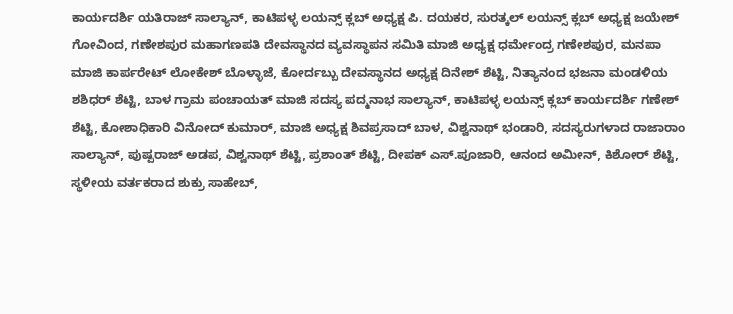ಕಾರ್ಯದರ್ಶಿ ಯತಿರಾಜ್ ಸಾಲ್ಯಾನ್, ಕಾಟಿಪಳ್ಳ ಲಯನ್ಸ್ ಕ್ಲಬ್ ಅಧ್ಯಕ್ಷ ಪಿ. ದಯಕರ, ಸುರತ್ಕಲ್ ಲಯನ್ಸ್ ಕ್ಲಬ್ ಅಧ್ಯಕ್ಷ ಜಯೇಶ್ ಗೋವಿಂದ, ಗಣೇಶಪುರ ಮಹಾಗಣಪತಿ ದೇವಸ್ಥಾನದ ವ್ಯವಸ್ಥಾಪನ ಸಮಿತಿ ಮಾಜಿ ಅಧ್ಯಕ್ಷ ಧರ್ಮೇಂದ್ರ ಗಣೇಶಪುರ, ಮನಪಾ ಮಾಜಿ ಕಾರ್ಪರೇಟ್ ಲೋಕೇಶ್ ಬೊಳ್ಳಾಜೆ, ಕೋರ್ದಬ್ಬು ದೇವಸ್ಥಾನದ ಅಧ್ಯಕ್ಷ ದಿನೇಶ್ ಶೆಟ್ಟಿ, ನಿತ್ಯಾನಂದ ಭಜನಾ ಮಂಡಳಿಯ ಶಶಿಧರ್ ಶೆಟ್ಟಿ, ಬಾಳ ಗ್ರಾಮ ಪಂಚಾಯತ್ ಮಾಜಿ ಸದಸ್ಯ ಪದ್ಮನಾಭ ಸಾಲ್ಯಾನ್, ಕಾಟಿಪಳ್ಳ ಲಯನ್ಸ್ ಕ್ಲಬ್ ಕಾರ್ಯದರ್ಶಿ ಗಣೇಶ್ ಶೆಟ್ಟಿ, ಕೋಶಾಧಿಕಾರಿ ವಿನೋದ್ ಕುಮಾರ್, ಮಾಜಿ ಅಧ್ಯಕ್ಷ ಶಿವಪ್ರಸಾದ್ ಬಾಳ, ವಿಶ್ವನಾಥ್ ಭಂಡಾರಿ, ಸದಸ್ಯರುಗಳಾದ ರಾಜಾರಾಂ ಸಾಲ್ಯಾನ್, ಪುಷ್ಪರಾಜ್ ಅಡಪ, ವಿಶ್ವನಾಥ್ ಶೆಟ್ಟಿ, ಪ್ರಶಾಂತ್ ಶೆಟ್ಟಿ, ದೀಪಕ್ ಎಸ್.ಪೂಜಾರಿ, ಆನಂದ ಅಮೀನ್, ಕಿಶೋರ್ ಶೆಟ್ಟಿ, ಸ್ಥಳೀಯ ವರ್ತಕರಾದ ಶುಕ್ರು ಸಾಹೇಬ್,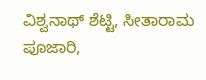ವಿಶ್ವನಾಥ್ ಶೆಟ್ಟಿ, ಸೀತಾರಾಮ ಪೂಜಾರಿ,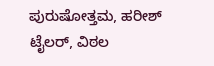ಪುರುಷೋತ್ತಮ, ಹರೀಶ್ ಟೈಲರ್, ವಿಠಲ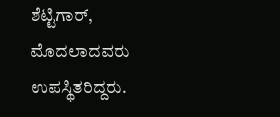ಶೆಟ್ಟಿಗಾರ್, ಮೊದಲಾದವರು ಉಪಸ್ಥಿತರಿದ್ದರು.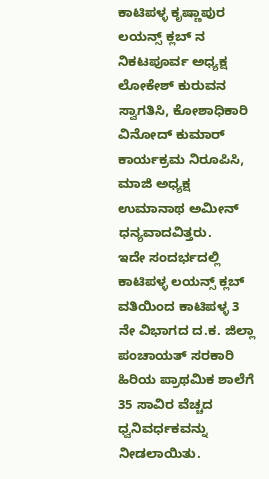ಕಾಟಿಪಳ್ಳ ಕೃಷ್ಣಾಪುರ ಲಯನ್ಸ್ ಕ್ಲಬ್ ನ ನಿಕಟಪೂರ್ವ ಅಧ್ಯಕ್ಷ ಲೋಕೇಶ್ ಕುರುವನ ಸ್ವಾಗತಿಸಿ, ಕೋಶಾಧಿಕಾರಿ ವಿನೋದ್ ಕುಮಾರ್ ಕಾರ್ಯಕ್ರಮ ನಿರೂಪಿಸಿ, ಮಾಜಿ ಅಧ್ಯಕ್ಷ ಉಮಾನಾಥ ಅಮೀನ್ ಧನ್ಯವಾದವಿತ್ತರು.
ಇದೇ ಸಂದರ್ಭದಲ್ಲಿ ಕಾಟಿಪಳ್ಳ ಲಯನ್ಸ್ ಕ್ಲಬ್ ವತಿಯಿಂದ ಕಾಟಿಪಳ್ಳ 3 ನೇ ವಿಭಾಗದ ದ.ಕ. ಜಿಲ್ಲಾ ಪಂಚಾಯತ್ ಸರಕಾರಿ ಹಿರಿಯ ಪ್ರಾಥಮಿಕ ಶಾಲೆಗೆ 35 ಸಾವಿರ ವೆಚ್ಚದ ಧ್ವನಿವರ್ಧಕವನ್ನು ನೀಡಲಾಯಿತು.